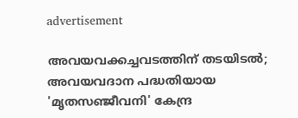advertisement

അവയവക്കച്ചവടത്തിന് തടയിടൽ; അവയവദാന പദ്ധതിയായ 'മൃതസഞ്ജീവനി' കേന്ദ്ര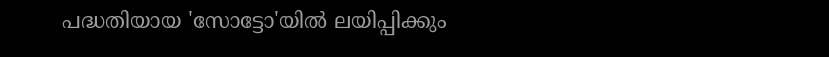പദ്ധതിയായ 'സോട്ടോ'യിൽ ലയിപ്പിക്കും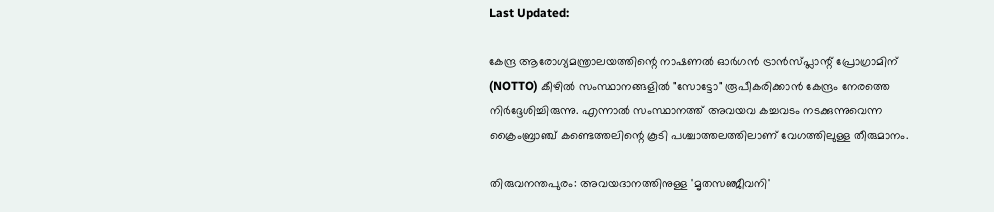Last Updated:

കേന്ദ്ര ആരോഗ്യമന്ത്രാലയത്തിന്റെ നാഷണൽ ഓർഗൻ ട്രാൻസ്‌പ്ലാന്റ് പ്രോഗ്രാമിന് (NOTTO) കീഴിൽ സംസ്ഥാനങ്ങളിൽ "സോട്ടോ" രൂപീകരിക്കാൻ കേന്ദ്രം നേരത്തെ നിർദ്ദേശിച്ചിരുന്നു. എന്നാൽ സംസ്ഥാനത്ത് അവയവ കച്ചവടം നടക്കുന്നുവെന്ന ക്രൈംബ്രാഞ്ച് കണ്ടെത്തലിന്റെ കൂടി പശ്ചാത്തലത്തിലാണ് വേഗത്തിലുള്ള തീരുമാനം.

തിരുവനന്തപുരം: അവയദാനത്തിനുള്ള 'മൃതസഞ്ജീവനി'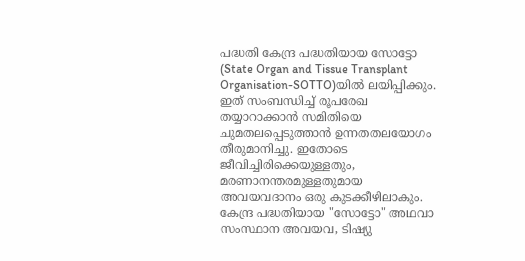പദ്ധതി കേന്ദ്ര പദ്ധതിയായ സോട്ടോ (State Organ and Tissue Transplant Organisation-SOTTO)യിൽ ലയിപ്പിക്കും. ഇത് സംബന്ധിച്ച് രൂപരേഖ തയ്യാറാക്കാൻ സമിതിയെ ചുമതലപ്പെടുത്താന്‍ ഉന്നതതലയോഗം തീരുമാനിച്ചു. ഇതോടെ ജീവിച്ചിരിക്കെയുള്ളതും, മരണാനന്തരമുള്ളതുമായ അവയവദാനം ഒരു കുടക്കീഴിലാകും.
കേന്ദ്ര പദ്ധതിയായ "സോട്ടോ" അഥവാ സംസ്ഥാന ‌അവയവ, ടിഷ്യു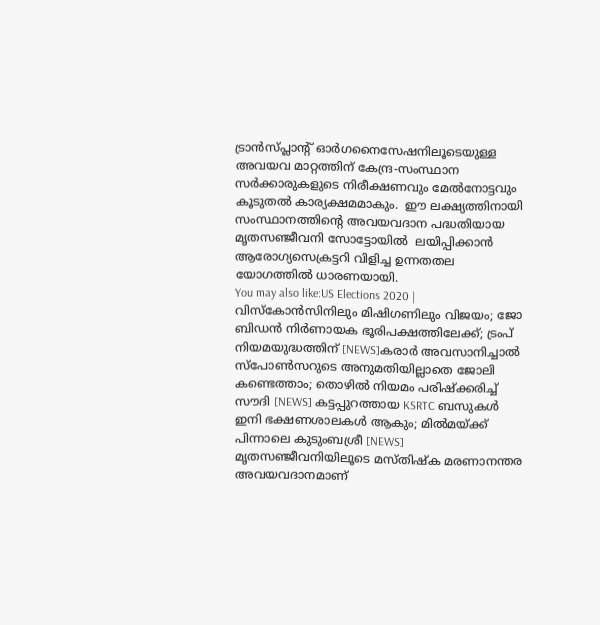ട്രാൻസ്‌പ്ലാന്റ് ഓർഗനൈസേഷനിലൂടെയുള്ള അവയവ മാറ്റത്തിന് കേന്ദ്ര-സംസ്ഥാന സർക്കാരുകളുടെ നിരീക്ഷണവും മേൽനോട്ടവും കൂടുതൽ കാര്യക്ഷമമാകും.  ഈ ലക്ഷ്യത്തിനായി സംസ്ഥാനത്തിന്റെ അവയവദാന പദ്ധതിയായ മൃതസ‍‍ഞ്ജീവനി സോട്ടോയിൽ  ലയിപ്പിക്കാൻ ആരോഗ്യസെക്രട്ടറി വിളിച്ച ഉന്നതതല യോഗത്തിൽ ധാരണയായി.
You may also like:US Elections 2020 | വിസ്കോൻസിനിലും മിഷിഗണിലും വിജയം; ജോ ബിഡൻ നിർണായക ഭൂരിപക്ഷത്തിലേക്ക്; ട്രംപ് നിയമയുദ്ധത്തിന് [NEWS]കരാർ അവസാനിച്ചാൽ സ്പോൺസറുടെ അനുമതിയില്ലാതെ ജോലി കണ്ടെത്താം; തൊഴിൽ നിയമം പരിഷ്ക്കരിച്ച് സൗദി [NEWS] കട്ടപ്പുറത്തായ KSRTC ബസുകൾ ഇനി ഭക്ഷണശാലകൾ ആകും; മിൽമയ്ക്ക് പിന്നാലെ കുടുംബശ്രീ [NEWS]
മൃതസ‍‍ഞ്ജീവനിയിലൂടെ മസ്തിഷ്ക മരണാനന്തര അവയവദാനമാണ്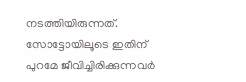നടത്തിയിരുന്നത്. സോട്ടോയിലൂടെ ഇതിന് പുറമേ ജീവിച്ചിരിക്കുന്നവർ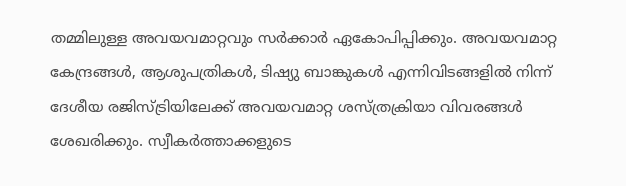തമ്മിലുള്ള അവയവമാറ്റവും സർക്കാർ ഏകോപിപ്പിക്കും. അവയവമാറ്റ കേന്ദ്രങ്ങൾ, ആശുപത്രികൾ, ടിഷ്യു ബാങ്കുകൾ എന്നിവിടങ്ങളിൽ നിന്ന് ദേശീയ രജിസ്ട്രിയിലേക്ക് അവയവമാറ്റ ശസ്ത്രക്രിയാ വിവരങ്ങൾ ശേഖരിക്കും. സ്വീകർത്താക്കളുടെ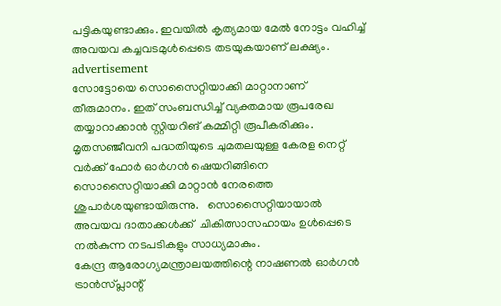പട്ടികയുണ്ടാക്കും. ഇവയിൽ കൃത്യമായ മേൽ നോട്ടം വഹിച്ച് അവയവ കച്ചവടമുൾപ്പെടെ തടയുകയാണ് ലക്ഷ്യം.
advertisement
സോട്ടോയെ സൊസൈറ്റിയാക്കി മാറ്റാനാണ് തീരുമാനം. ഇത് സംബന്ധിച്ച് വ്യക്തമായ രൂപരേഖ തയ്യാറാക്കാൻ സ്റ്റിയറിങ് കമ്മിറ്റി രൂപീകരിക്കും. മൃതസ‍‍ഞ്ജീവനി പദ്ധതിയുടെ ചുമതലയുള്ള കേരള നെറ്റ് വർക്ക് ഫോർ ഓർഗൻ ‍ഷെയറിങ്ങിനെ സൊസൈറ്റിയാക്കി മാറ്റാൻ നേരത്തെ ശുപാർശയുണ്ടായിരുന്നു.   സൊസൈറ്റിയായാൽ അവയവ ദാതാക്കൾക്ക്  ചികിത്സാസഹായം ഉൾപ്പെടെ നൽകുന്ന നടപടികളും സാധ്യമാകും.
കേന്ദ്ര ആരോഗ്യമന്ത്രാലയത്തിന്റെ നാഷണൽ ഓർഗൻ ട്രാൻസ്‌പ്ലാന്റ്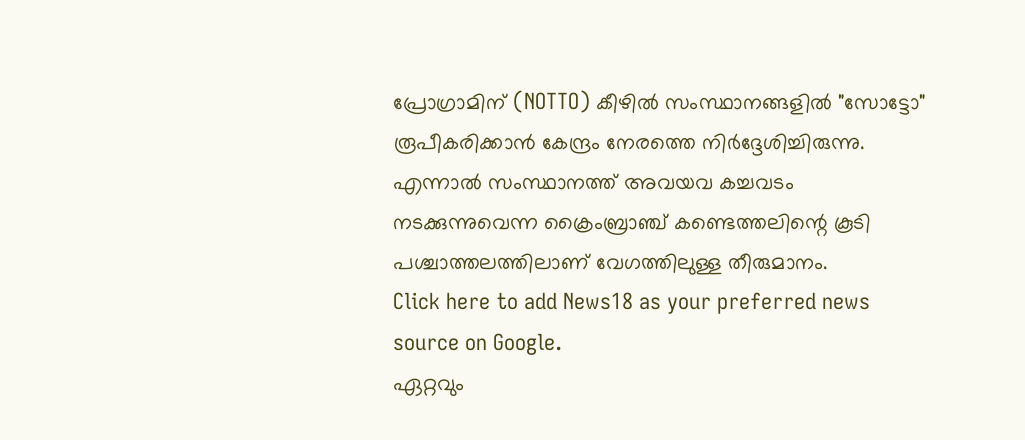പ്രോഗ്രാമിന് (NOTTO) കീഴിൽ സംസ്ഥാനങ്ങളിൽ "സോട്ടോ" രൂപീകരിക്കാൻ കേന്ദ്രം നേരത്തെ നിർദ്ദേശിച്ചിരുന്നു. എന്നാൽ സംസ്ഥാനത്ത് അവയവ കച്ചവടം നടക്കുന്നുവെന്ന ക്രൈംബ്രാഞ്ച് കണ്ടെത്തലിന്റെ കൂടി പശ്ചാത്തലത്തിലാണ് വേഗത്തിലുള്ള തീരുമാനം.
Click here to add News18 as your preferred news source on Google.
ഏറ്റവും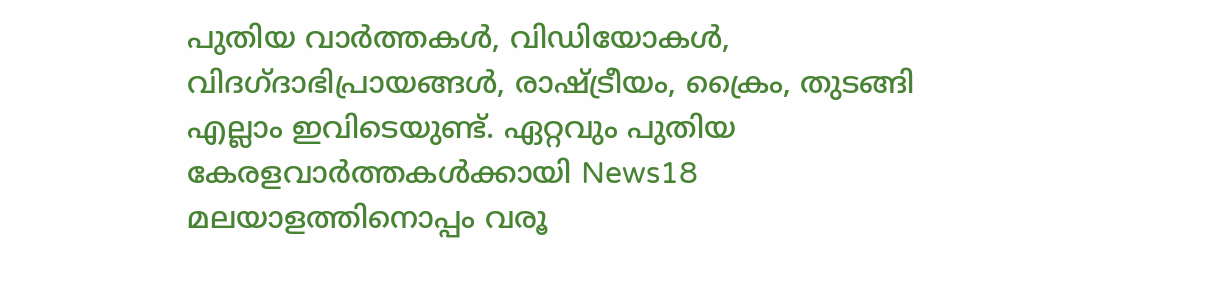പുതിയ വാർത്തകൾ, വിഡിയോകൾ, വിദഗ്ദാഭിപ്രായങ്ങൾ, രാഷ്ട്രീയം, ക്രൈം, തുടങ്ങി എല്ലാം ഇവിടെയുണ്ട്. ഏറ്റവും പുതിയ കേരളവാർത്തകൾക്കായി News18 മലയാളത്തിനൊപ്പം വരൂ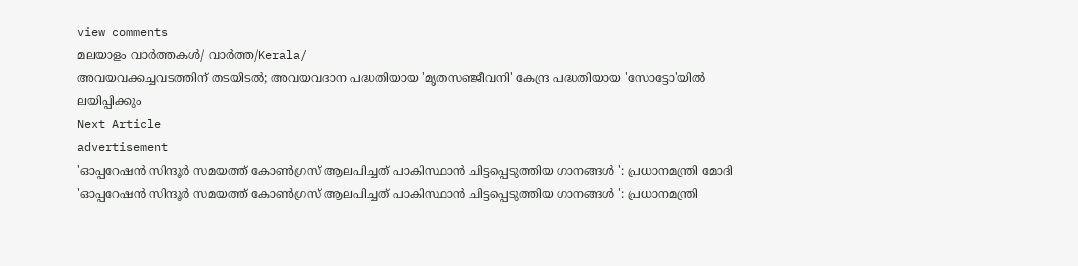view comments
മലയാളം വാർത്തകൾ/ വാർത്ത/Kerala/
അവയവക്കച്ചവടത്തിന് തടയിടൽ; അവയവദാന പദ്ധതിയായ 'മൃതസഞ്ജീവനി' കേന്ദ്ര പദ്ധതിയായ 'സോട്ടോ'യിൽ ലയിപ്പിക്കും
Next Article
advertisement
'ഓപ്പറേഷൻ സിന്ദൂർ സമയത്ത് കോൺഗ്രസ് ആലപിച്ചത് പാകിസ്ഥാൻ ചിട്ടപ്പെടുത്തിയ ഗാനങ്ങൾ ': പ്രധാനമന്ത്രി മോദി
'ഓപ്പറേഷൻ സിന്ദൂർ സമയത്ത് കോൺഗ്രസ് ആലപിച്ചത് പാകിസ്ഥാൻ ചിട്ടപ്പെടുത്തിയ ഗാനങ്ങൾ ': പ്രധാനമന്ത്രി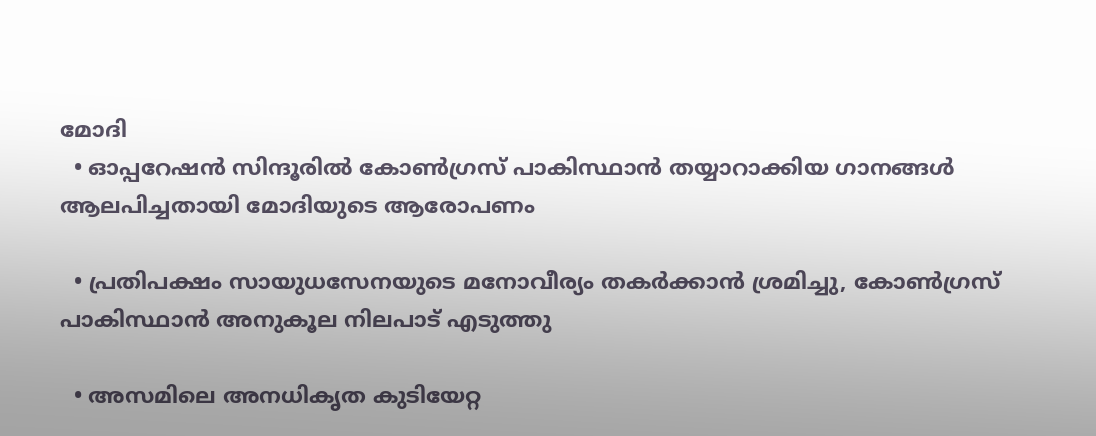മോദി
  • ഓപ്പറേഷൻ സിന്ദൂരിൽ കോൺഗ്രസ് പാകിസ്ഥാൻ തയ്യാറാക്കിയ ഗാനങ്ങൾ ആലപിച്ചതായി മോദിയുടെ ആരോപണം

  • പ്രതിപക്ഷം സായുധസേനയുടെ മനോവീര്യം തകർക്കാൻ ശ്രമിച്ചു, കോൺഗ്രസ് പാകിസ്ഥാൻ അനുകൂല നിലപാട് എടുത്തു

  • അസമിലെ അനധികൃത കുടിയേറ്റ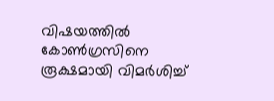വിഷയത്തിൽ കോൺഗ്രസിനെ രൂക്ഷമായി വിമർശിച്ച്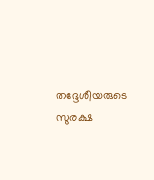തദ്ദേശീയരുടെ സുരക്ഷ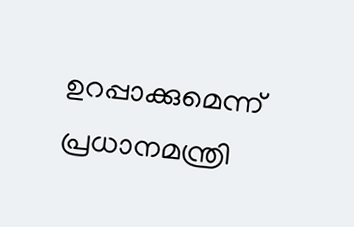ഉറപ്പാക്കുമെന്ന് പ്രധാനമന്ത്രി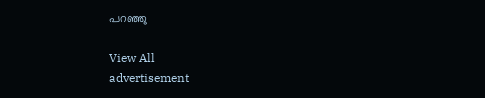പറഞ്ഞു

View All
advertisement